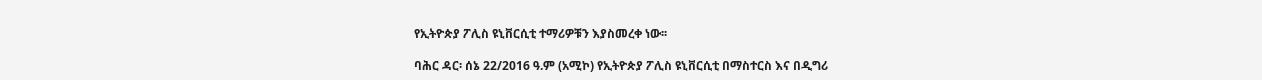የኢትዮጵያ ፖሊስ ዩኒቨርሲቲ ተማሪዎቹን እያስመረቀ ነው፡፡

ባሕር ዳር፡ ሰኔ 22/2016 ዓ.ም (አሚኮ) የኢትዮጵያ ፖሊስ ዩኒቨርሲቲ በማስተርስ እና በዲግሪ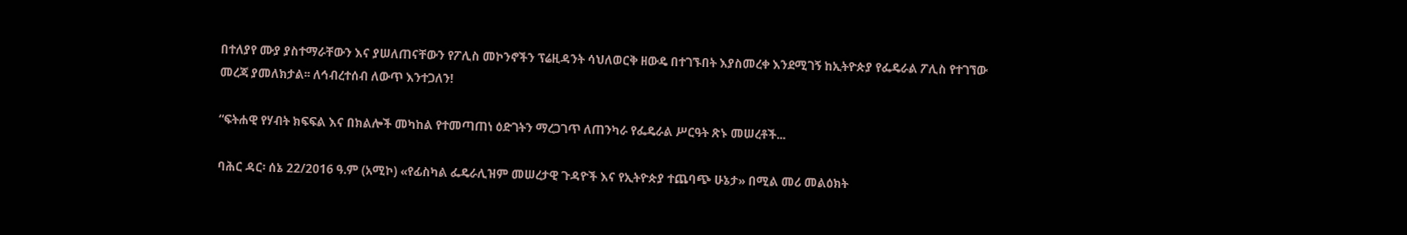በተለያየ ሙያ ያስተማራቸውን እና ያሠለጠናቸውን የፖሊስ መኮንኖችን ፕሬዚዳንት ሳህለወርቅ ዘውዴ በተገኙበት እያስመረቀ እንደሚገኝ ከኢትዮጵያ የፌዴራል ፖሊስ የተገኘው መረጃ ያመለክታል፡፡ ለኅብረተሰብ ለውጥ እንተጋለን!

“ፍትሐዊ የሃብት ክፍፍል እና በክልሎች መካከል የተመጣጠነ ዕድገትን ማረጋገጥ ለጠንካራ የፌዴራል ሥርዓት ጽኑ መሠረቶች...

ባሕር ዳር፡ ሰኔ 22/2016 ዓ.ም (አሚኮ) «የፊስካል ፌዴራሊዝም መሠረታዊ ጉዳዮች እና የኢትዮጵያ ተጨባጭ ሁኔታ» በሚል መሪ መልዕክት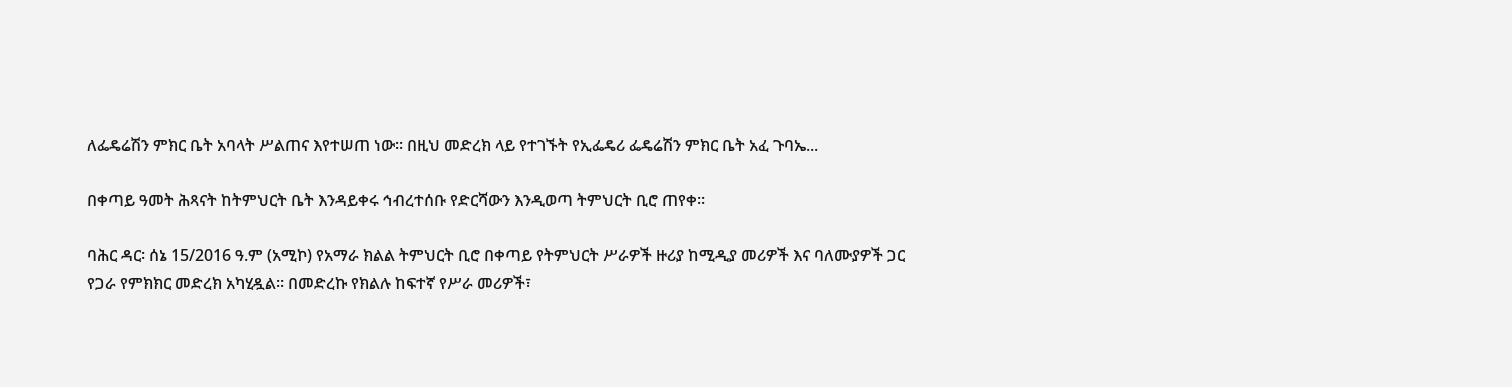ለፌዴሬሽን ምክር ቤት አባላት ሥልጠና እየተሠጠ ነው፡፡ በዚህ መድረክ ላይ የተገኙት የኢፌዴሪ ፌዴሬሽን ምክር ቤት አፈ ጉባኤ...

በቀጣይ ዓመት ሕጻናት ከትምህርት ቤት እንዳይቀሩ ኅብረተሰቡ የድርሻውን እንዲወጣ ትምህርት ቢሮ ጠየቀ፡፡

ባሕር ዳር፡ ሰኔ 15/2016 ዓ.ም (አሚኮ) የአማራ ክልል ትምህርት ቢሮ በቀጣይ የትምህርት ሥራዎች ዙሪያ ከሚዲያ መሪዎች እና ባለሙያዎች ጋር የጋራ የምክክር መድረክ አካሂዷል። በመድረኩ የክልሉ ከፍተኛ የሥራ መሪዎች፣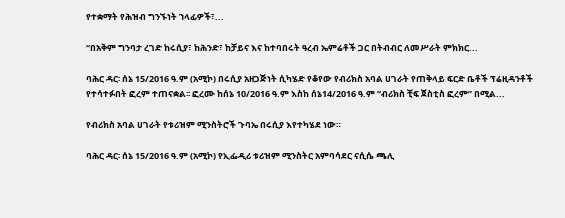የተቋማት የሕዝብ ግንኙነት ኀላፊዎች፣...

“በአቅም ግንባታ ረገድ ከሩሲያ፣ ከሕንድ፣ ከቻይና እና ከተባበሩት ዓረብ ኤምሬቶች ጋር በትብብር ለመሥራት ምክክር...

ባሕር ዳር፡ ሰኔ 15/2016 ዓ.ም (አሚኮ) በሩሲያ አዘጋጅነት ሲካሄድ የቆየው የብሪክስ አባል ሀገራት የጠቅላይ ፍርድ ቤቶች ፕሬዚዳንቶች የተሳተፉበት ፎረም ተጠናቋል፡፡ ፎረሙ ከሰኔ 10/2016 ዓ.ም እስከ ሰኔ14/2016 ዓ.ም “ብሪክስ ቺፍ ጀስቲስ ፎረም” በሚል...

የብሪክስ አባል ሀገራት የቱሪዝም ሚንስትሮች ጉባኤ በሩሲያ እየተካሄደ ነው።

ባሕር ዳር፡ ሰኔ 15/2016 ዓ.ም (አሚኮ) የኢፌዲሪ ቱሪዝም ሚንስትር አምባሳደር ናሲሴ ጫሊ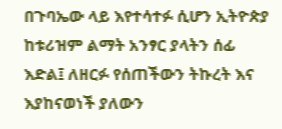በጉባኤው ላይ እየተሳተፉ ሲሆን ኢትዮጵያ ከቱሪዝም ልማት አንፃር ያላትን ሰፊ እድል፤ ለዘርፉ የሰጠችውን ትኩረት እና እያከናወነች ያለውን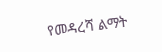የመዳረሻ ልማት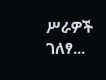ሥራዎች ገለፃ...